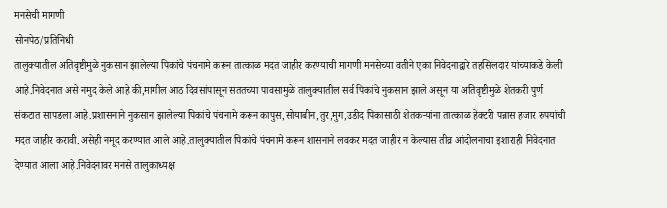मनसेची मागणी
सोनपेठ/प्रतिनिधी
तालुक्यातील अतिवृष्टीमुळे नुकसान झालेल्या पिकांचे पंचनामे करून तात्काळ मदत जाहीर करण्याची मागणी मनसेच्या वतीने एका निवेदनाद्वारे तहसिलदार यांच्याकडे केली आहे.निवेदनात असे नमुद केले आहे की,मागील आठ दिवसांपासून सततच्या पावसामुळे तालुक्यातील सर्व पिकांचे नुकसान झाले असून या अतिवृष्टीमुळे शेतकरी पुर्ण संकटात सापडला आहे.प्रशासनाने नुकसान झालेल्या पिकांचे पंचनामे करून कापुस,सोयाबीन,तुर,मुग,उडीद पिकासाठी शेतकऱ्यांना तात्काळ हेक्टरी पन्नास हजार रुपयांची मदत जाहीर करावी.असेही नमूद करण्यात आले आहे.तालुक्यातील पिकांचे पंचनामे करून शासनाने लवकर मदत जाहीर न केल्यास तीव्र आंदोलनाचा इशाराही निवेदनात देण्यात आला आहे.निवेदनावर मनसे तालुकाध्यक्ष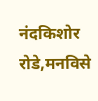नंदकिशोर रोडे,मनविसे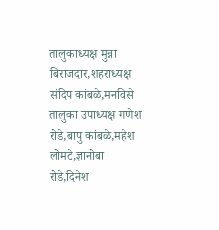तालुकाध्यक्ष मुन्ना बिराजदार,शहराध्यक्ष संदिप कांबळे,मनविसे तालुका उपाध्यक्ष गणेश रोडे,बापु कांबळे,महेश लोमटे,ज्ञानोबा रोडे,दिनेश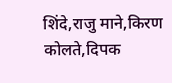शिंदे,राजु माने,किरण कोलते,दिपक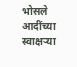भोसले आदींच्या स्वाक्षऱ्या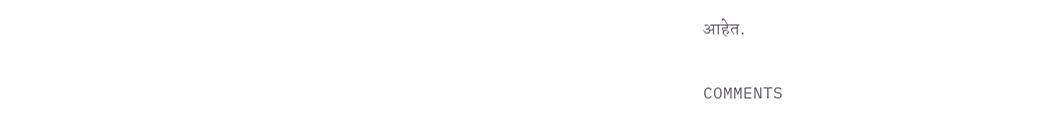आहेत.

COMMENTS